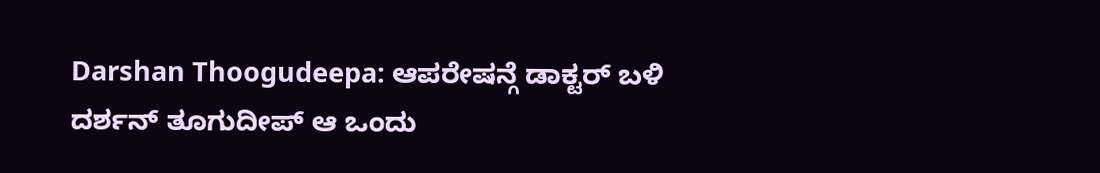Darshan Thoogudeepa: ಆಪರೇಷನ್ಗೆ ಡಾಕ್ಟರ್ ಬಳಿ ದರ್ಶನ್ ತೂಗುದೀಪ್ ಆ ಒಂದು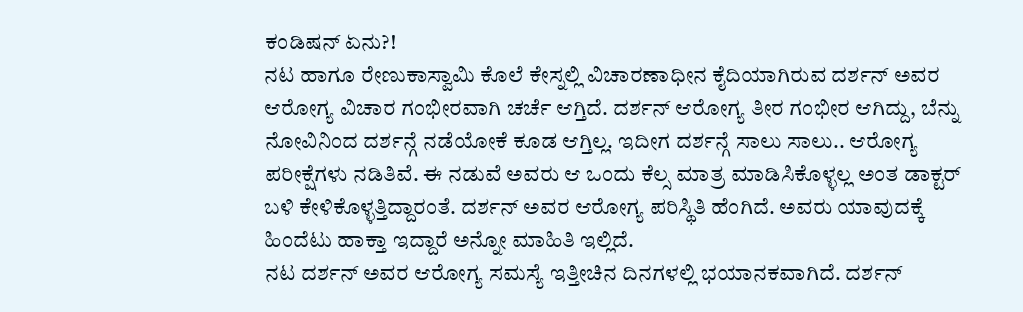ಕಂಡಿಷನ್ ಏನು?!
ನಟ ಹಾಗೂ ರೇಣುಕಾಸ್ವಾಮಿ ಕೊಲೆ ಕೇಸ್ನಲ್ಲಿ ವಿಚಾರಣಾಧೀನ ಕೈದಿಯಾಗಿರುವ ದರ್ಶನ್ ಅವರ ಆರೋಗ್ಯ ವಿಚಾರ ಗಂಭೀರವಾಗಿ ಚರ್ಚೆ ಆಗ್ತಿದೆ. ದರ್ಶನ್ ಆರೋಗ್ಯ ತೀರ ಗಂಭೀರ ಆಗಿದ್ದು, ಬೆನ್ನು ನೋವಿನಿಂದ ದರ್ಶನ್ಗೆ ನಡೆಯೋಕೆ ಕೂಡ ಆಗ್ತಿಲ್ಲ. ಇದೀಗ ದರ್ಶನ್ಗೆ ಸಾಲು ಸಾಲು.. ಆರೋಗ್ಯ ಪರೀಕ್ಷೆಗಳು ನಡಿತಿವೆ. ಈ ನಡುವೆ ಅವರು ಆ ಒಂದು ಕೆಲ್ಸ ಮಾತ್ರ ಮಾಡಿಸಿಕೊಳ್ಳಲ್ಲ ಅಂತ ಡಾಕ್ಟರ್ ಬಳಿ ಕೇಳಿಕೊಳ್ಳತ್ತಿದ್ದಾರಂತೆ. ದರ್ಶನ್ ಅವರ ಆರೋಗ್ಯ ಪರಿಸ್ಥಿತಿ ಹೆಂಗಿದೆ. ಅವರು ಯಾವುದಕ್ಕೆ ಹಿಂದೆಟು ಹಾಕ್ತಾ ಇದ್ದಾರೆ ಅನ್ನೋ ಮಾಹಿತಿ ಇಲ್ಲಿದೆ.
ನಟ ದರ್ಶನ್ ಅವರ ಆರೋಗ್ಯ ಸಮಸ್ಯೆ ಇತ್ತೀಚಿನ ದಿನಗಳಲ್ಲಿ ಭಯಾನಕವಾಗಿದೆ. ದರ್ಶನ್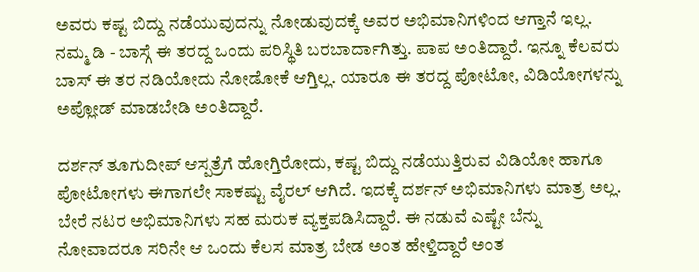ಅವರು ಕಷ್ಟ ಬಿದ್ದು ನಡೆಯುವುದನ್ನು ನೋಡುವುದಕ್ಕೆ ಅವರ ಅಭಿಮಾನಿಗಳಿಂದ ಆಗ್ತಾನೆ ಇಲ್ಲ. ನಮ್ಮ ಡಿ - ಬಾಸ್ಗೆ ಈ ತರದ್ದ ಒಂದು ಪರಿಸ್ಥಿತಿ ಬರಬಾರ್ದಾಗಿತ್ತು. ಪಾಪ ಅಂತಿದ್ದಾರೆ. ಇನ್ನೂ ಕೆಲವರು ಬಾಸ್ ಈ ತರ ನಡಿಯೋದು ನೋಡೋಕೆ ಆಗ್ತಿಲ್ಲ. ಯಾರೂ ಈ ತರದ್ದ ಪೋಟೋ, ವಿಡಿಯೋಗಳನ್ನು ಅಪ್ಲೋಡ್ ಮಾಡಬೇಡಿ ಅಂತಿದ್ದಾರೆ.

ದರ್ಶನ್ ತೂಗುದೀಪ್ ಆಸ್ಪತ್ರೆಗೆ ಹೋಗ್ತಿರೋದು, ಕಷ್ಟ ಬಿದ್ದು ನಡೆಯುತ್ತಿರುವ ವಿಡಿಯೋ ಹಾಗೂ ಪೋಟೋಗಳು ಈಗಾಗಲೇ ಸಾಕಷ್ಟು ವೈರಲ್ ಆಗಿದೆ. ಇದಕ್ಕೆ ದರ್ಶನ್ ಅಭಿಮಾನಿಗಳು ಮಾತ್ರ ಅಲ್ಲ. ಬೇರೆ ನಟರ ಅಭಿಮಾನಿಗಳು ಸಹ ಮರುಕ ವ್ಯಕ್ತಪಡಿಸಿದ್ದಾರೆ. ಈ ನಡುವೆ ಎಷ್ಟೇ ಬೆನ್ನು ನೋವಾದರೂ ಸರಿನೇ ಆ ಒಂದು ಕೆಲಸ ಮಾತ್ರ ಬೇಡ ಅಂತ ಹೇಳ್ತಿದ್ದಾರೆ ಅಂತ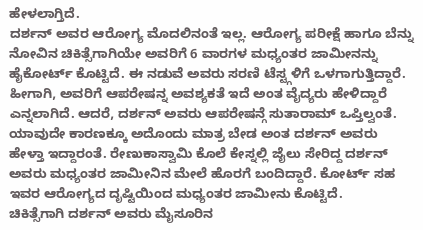ಹೇಳಲಾಗ್ತಿದೆ.
ದರ್ಶನ್ ಅವರ ಆರೋಗ್ಯ ಮೊದಲಿನಂತೆ ಇಲ್ಲ. ಆರೋಗ್ಯ ಪರೀಕ್ಷೆ ಹಾಗೂ ಬೆನ್ನು ನೋವಿನ ಚಿಕಿತ್ಸೆಗಾಗಿಯೇ ಅವರಿಗೆ 6 ವಾರಗಳ ಮಧ್ಯಂತರ ಜಾಮೀನನ್ನು ಹೈಕೋರ್ಟ್ ಕೊಟ್ಟಿದೆ. ಈ ನಡುವೆ ಅವರು ಸರಣಿ ಟೆಸ್ಟ್ಗಳಿಗೆ ಒಳಗಾಗುತ್ತಿದ್ದಾರೆ. ಹೀಗಾಗಿ, ಅವರಿಗೆ ಆಪರೇಷನ್ನ ಅವಶ್ಯಕತೆ ಇದೆ ಅಂತ ವೈದ್ಯರು ಹೇಳಿದ್ದಾರೆ ಎನ್ನಲಾಗಿದೆ. ಆದರೆ, ದರ್ಶನ್ ಅವರು ಆಪರೇಷನ್ಗೆ ಸುತಾರಾಮ್ ಒಪ್ತಿಲ್ವಂತೆ.
ಯಾವುದೇ ಕಾರಣಕ್ಕೂ ಅದೊಂದು ಮಾತ್ರ ಬೇಡ ಅಂತ ದರ್ಶನ್ ಅವರು ಹೇಳ್ತಾ ಇದ್ದಾರಂತೆ. ರೇಣುಕಾಸ್ವಾಮಿ ಕೊಲೆ ಕೇಸ್ನಲ್ಲಿ ಜೈಲು ಸೇರಿದ್ದ ದರ್ಶನ್ ಅವರು ಮಧ್ಯಂತರ ಜಾಮೀನಿನ ಮೇಲೆ ಹೊರಗೆ ಬಂದಿದ್ದಾರೆ. ಕೋರ್ಟ್ ಸಹ ಇವರ ಆರೋಗ್ಯದ ದೃಷ್ಟಿಯಿಂದ ಮಧ್ಯಂತರ ಜಾಮೀನು ಕೊಟ್ಟಿದೆ.
ಚಿಕಿತ್ಸೆಗಾಗಿ ದರ್ಶನ್ ಅವರು ಮೈಸೂರಿನ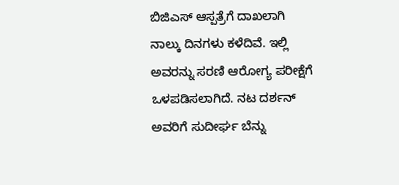ಬಿಜಿಎಸ್ ಆಸ್ಪತ್ರೆಗೆ ದಾಖಲಾಗಿ ನಾಲ್ಕು ದಿನಗಳು ಕಳೆದಿವೆ. ಇಲ್ಲಿ ಅವರನ್ನು ಸರಣಿ ಆರೋಗ್ಯ ಪರೀಕ್ಷೆಗೆ ಒಳಪಡಿಸಲಾಗಿದೆ. ನಟ ದರ್ಶನ್ ಅವರಿಗೆ ಸುದೀರ್ಘ ಬೆನ್ನು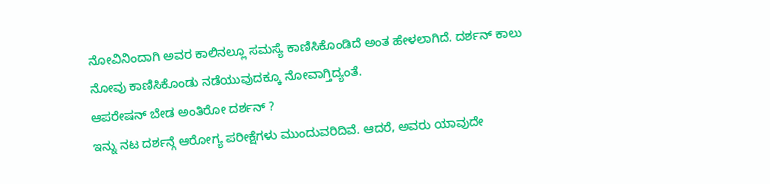ನೋವಿನಿಂದಾಗಿ ಅವರ ಕಾಲಿನಲ್ಲೂ ಸಮಸ್ಯೆ ಕಾಣಿಸಿಕೊಂಡಿದೆ ಅಂತ ಹೇಳಲಾಗಿದೆ. ದರ್ಶನ್ ಕಾಲು ನೋವು ಕಾಣಿಸಿಕೊಂಡು ನಡೆಯುವುದಕ್ಕೂ ನೋವಾಗ್ತಿದ್ಯಂತೆ.
ಆಪರೇಷನ್ ಬೇಡ ಅಂತಿರೋ ದರ್ಶನ್ ?
ಇನ್ನು ನಟ ದರ್ಶನ್ಗೆ ಆರೋಗ್ಯ ಪರೀಕ್ಷೆಗಳು ಮುಂದುವರಿದಿವೆ. ಆದರೆ, ಅವರು ಯಾವುದೇ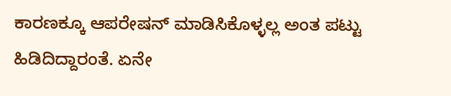ಕಾರಣಕ್ಕೂ ಆಪರೇಷನ್ ಮಾಡಿಸಿಕೊಳ್ಳಲ್ಲ ಅಂತ ಪಟ್ಟು ಹಿಡಿದಿದ್ದಾರಂತೆ. ಏನೇ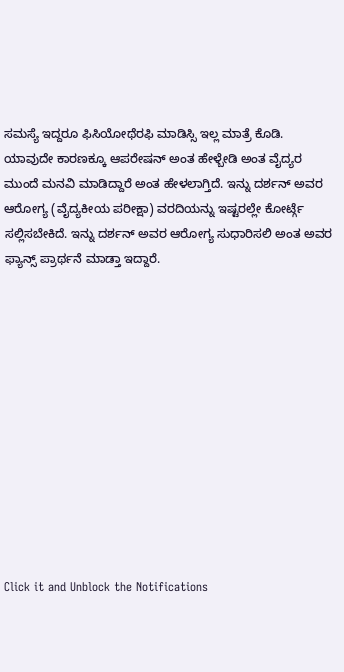ಸಮಸ್ಯೆ ಇದ್ದರೂ ಫಿಸಿಯೋಥೆರಫಿ ಮಾಡಿಸ್ಸಿ ಇಲ್ಲ ಮಾತ್ರೆ ಕೊಡಿ. ಯಾವುದೇ ಕಾರಣಕ್ಕೂ ಆಪರೇಷನ್ ಅಂತ ಹೇಳ್ಬೇಡಿ ಅಂತ ವೈದ್ಯರ ಮುಂದೆ ಮನವಿ ಮಾಡಿದ್ದಾರೆ ಅಂತ ಹೇಳಲಾಗ್ತಿದೆ. ಇನ್ನು ದರ್ಶನ್ ಅವರ ಆರೋಗ್ಯ (ವೈದ್ಯಕೀಯ ಪರೀಕ್ಷಾ) ವರದಿಯನ್ನು ಇಷ್ಟರಲ್ಲೇ ಕೋರ್ಟ್ಗೆ ಸಲ್ಲಿಸಬೇಕಿದೆ. ಇನ್ನು ದರ್ಶನ್ ಅವರ ಆರೋಗ್ಯ ಸುಧಾರಿಸಲಿ ಅಂತ ಅವರ ಫ್ಯಾನ್ಸ್ ಪ್ರಾರ್ಥನೆ ಮಾಡ್ತಾ ಇದ್ದಾರೆ.












Click it and Unblock the Notifications